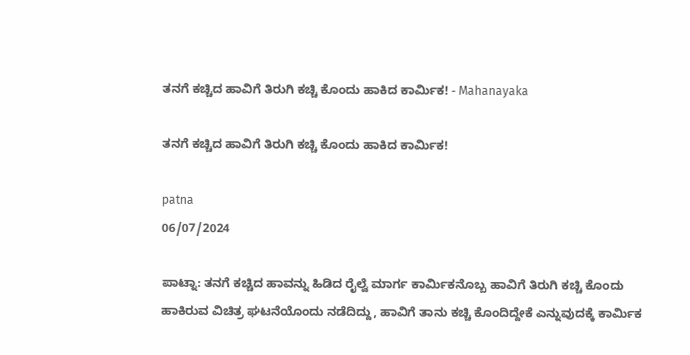ತನಗೆ ಕಚ್ಚಿದ ಹಾವಿಗೆ ತಿರುಗಿ ಕಚ್ಚಿ ಕೊಂದು ಹಾಕಿದ ಕಾರ್ಮಿಕ! - Mahanayaka

ತನಗೆ ಕಚ್ಚಿದ ಹಾವಿಗೆ ತಿರುಗಿ ಕಚ್ಚಿ ಕೊಂದು ಹಾಕಿದ ಕಾರ್ಮಿಕ!

patna
06/07/2024

ಪಾಟ್ನಾ: ತನಗೆ ಕಚ್ಚಿದ ಹಾವನ್ನು ಹಿಡಿದ ರೈಲ್ವೆ ಮಾರ್ಗ ಕಾರ್ಮಿಕನೊಬ್ಬ ಹಾವಿಗೆ ತಿರುಗಿ ಕಚ್ಚಿ ಕೊಂದು ಹಾಕಿರುವ ವಿಚಿತ್ರ ಘಟನೆಯೊಂದು ನಡೆದಿದ್ದು, ಹಾವಿಗೆ ತಾನು ಕಚ್ಚಿ ಕೊಂದಿದ್ದೇಕೆ ಎನ್ನುವುದಕ್ಕೆ ಕಾರ್ಮಿಕ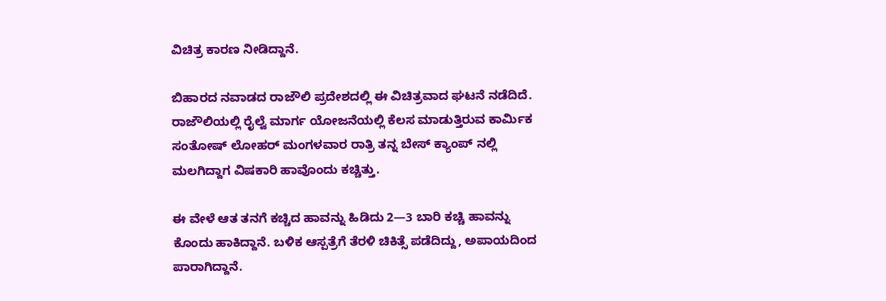ವಿಚಿತ್ರ ಕಾರಣ ನೀಡಿದ್ದಾನೆ.

ಬಿಹಾರದ ನವಾಡದ ರಾಜೌಲಿ ಪ್ರದೇಶದಲ್ಲಿ ಈ ವಿಚಿತ್ರವಾದ ಘಟನೆ ನಡೆದಿದೆ. ರಾಜೌಲಿಯಲ್ಲಿ ರೈಲ್ವೆ ಮಾರ್ಗ ಯೋಜನೆಯಲ್ಲಿ ಕೆಲಸ ಮಾಡುತ್ತಿರುವ ಕಾರ್ಮಿಕ ಸಂತೋಷ್ ಲೋಹರ್ ಮಂಗಳವಾರ ರಾತ್ರಿ ತನ್ನ ಬೇಸ್ ಕ್ಯಾಂಪ್ ನಲ್ಲಿ ಮಲಗಿದ್ದಾಗ ವಿಷಕಾರಿ ಹಾವೊಂದು ಕಚ್ಚಿತ್ತು.

ಈ ವೇಳೆ ಆತ ತನಗೆ ಕಚ್ಚಿದ ಹಾವನ್ನು ಹಿಡಿದು 2—3 ಬಾರಿ ಕಚ್ಚಿ ಹಾವನ್ನು ಕೊಂದು ಹಾಕಿದ್ದಾನೆ. ಬಳಿಕ ಆಸ್ಪತ್ರೆಗೆ ತೆರಳಿ ಚಿಕಿತ್ಸೆ ಪಡೆದಿದ್ದು, ಅಪಾಯದಿಂದ ಪಾರಾಗಿದ್ದಾನೆ.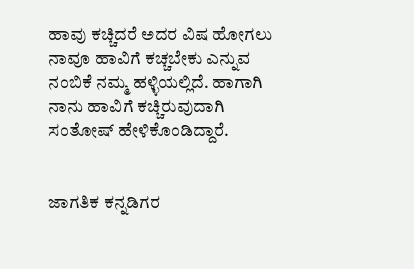ಹಾವು ಕಚ್ಚಿದರೆ ಅದರ ವಿಷ ಹೋಗಲು ನಾವೂ ಹಾವಿಗೆ ಕಚ್ಚಬೇಕು ಎನ್ನುವ ನಂಬಿಕೆ ನಮ್ಮ ಹಳ್ಳಿಯಲ್ಲಿದೆ. ಹಾಗಾಗಿ ನಾನು ಹಾವಿಗೆ ಕಚ್ಚಿರುವುದಾಗಿ ಸಂತೋಷ್ ಹೇಳಿಕೊಂಡಿದ್ದಾರೆ.


ಜಾಗತಿಕ ಕನ್ನಡಿಗರ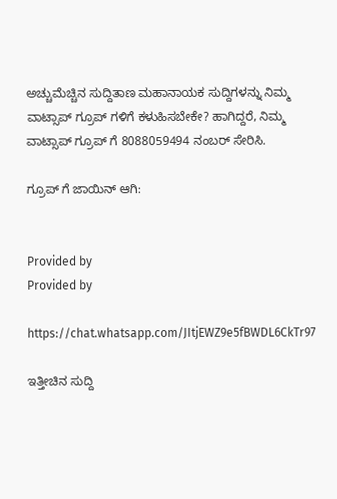ಅಚ್ಚುಮೆಚ್ಚಿನ ಸುದ್ದಿತಾಣ ಮಹಾನಾಯಕ ಸುದ್ದಿಗಳನ್ನು ನಿಮ್ಮ ವಾಟ್ಸಾಪ್ ಗ್ರೂಪ್ ಗಳಿಗೆ ಕಳುಹಿಸಬೇಕೇ? ಹಾಗಿದ್ದರೆ, ನಿಮ್ಮ ವಾಟ್ಸಾಪ್ ಗ್ರೂಪ್ ಗೆ 8088059494 ನಂಬರ್ ಸೇರಿಸಿ.

ಗ್ರೂಪ್ ಗೆ ಜಾಯಿನ್ ಆಗಿ:


Provided by
Provided by

https://chat.whatsapp.com/JItjEWZ9e5fBWDL6CkTr97

ಇತ್ತೀಚಿನ ಸುದ್ದಿ